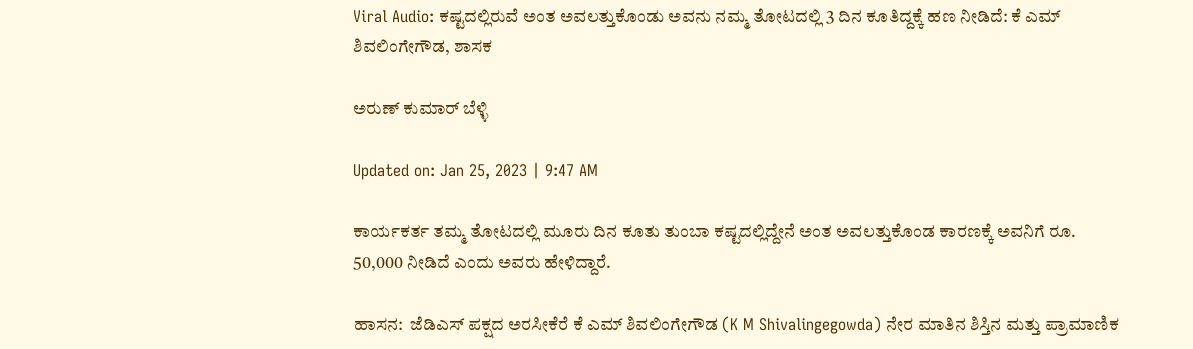Viral Audio: ಕಷ್ಟದಲ್ಲಿರುವೆ ಅಂತ ಅವಲತ್ತುಕೊಂಡು ಅವನು ನಮ್ಮ ತೋಟದಲ್ಲಿ 3 ದಿನ ಕೂತಿದ್ದಕ್ಕೆ ಹಣ ನೀಡಿದೆ: ಕೆ ಎಮ್ ಶಿವಲಿಂಗೇಗೌಡ, ಶಾಸಕ

ಅರುಣ್ ಕುಮಾರ್ ಬೆಳ್ಳಿ

Updated on: Jan 25, 2023 | 9:47 AM

ಕಾರ್ಯಕರ್ತ ತಮ್ಮ ತೋಟದಲ್ಲಿ ಮೂರು ದಿನ ಕೂತು ತುಂಬಾ ಕಷ್ಟದಲ್ಲಿದ್ದೇನೆ ಅಂತ ಅವಲತ್ತುಕೊಂಡ ಕಾರಣಕ್ಕೆ ಅವನಿಗೆ ರೂ. 50,000 ನೀಡಿದೆ ಎಂದು ಅವರು ಹೇಳಿದ್ದಾರೆ.

ಹಾಸನ:  ಜೆಡಿಎಸ್ ಪಕ್ಷದ ಅರಸೀಕೆರೆ ಕೆ ಎಮ್ ಶಿವಲಿಂಗೇಗೌಡ (K M Shivalingegowda) ನೇರ ಮಾತಿನ ಶಿಸ್ತಿನ ಮತ್ತು ಪ್ರಾಮಾಣಿಕ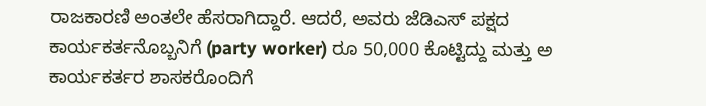ರಾಜಕಾರಣಿ ಅಂತಲೇ ಹೆಸರಾಗಿದ್ದಾರೆ. ಆದರೆ, ಅವರು ಜೆಡಿಎಸ್ ಪಕ್ಷದ ಕಾರ್ಯಕರ್ತನೊಬ್ಬನಿಗೆ (party worker) ರೂ 50,000 ಕೊಟ್ಟಿದ್ದು ಮತ್ತು ಅ ಕಾರ್ಯಕರ್ತರ ಶಾಸಕರೊಂದಿಗೆ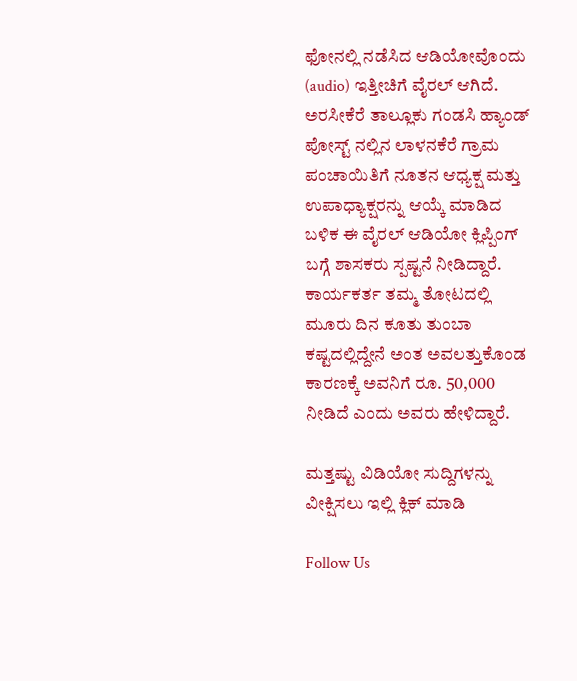ಫೋನಲ್ಲಿ ನಡೆಸಿದ ಆಡಿಯೋವೊಂದು (audio) ಇತ್ತೀಚಿಗೆ ವೈರಲ್ ಆಗಿದೆ. ಅರಸೀಕೆರೆ ತಾಲ್ಲೂಕು ಗಂಡಸಿ ಹ್ಯಾಂಡ್ ಪೋಸ್ಟ್ ನಲ್ಲಿನ ಲಾಳನಕೆರೆ ಗ್ರಾಮ ಪಂಚಾಯಿತಿಗೆ ನೂತನ ಆಧ್ಯಕ್ಷ ಮತ್ತು ಉಪಾಧ್ಯಾಕ್ಷರನ್ನು ಆಯ್ಕೆ ಮಾಡಿದ ಬಳಿಕ ಈ ವೈರಲ್ ಆಡಿಯೋ ಕ್ಲಿಪ್ಪಿಂಗ್ ಬಗ್ಗೆ ಶಾಸಕರು ಸ್ಪಷ್ಟನೆ ನೀಡಿದ್ದಾರೆ. ಕಾರ್ಯಕರ್ತ ತಮ್ಮ ತೋಟದಲ್ಲಿ ಮೂರು ದಿನ ಕೂತು ತುಂಬಾ ಕಷ್ಟದಲ್ಲಿದ್ದೇನೆ ಅಂತ ಅವಲತ್ತುಕೊಂಡ ಕಾರಣಕ್ಕೆ ಅವನಿಗೆ ರೂ. 50,000 ನೀಡಿದೆ ಎಂದು ಅವರು ಹೇಳಿದ್ದಾರೆ.

ಮತ್ತಷ್ಟು ವಿಡಿಯೋ ಸುದ್ದಿಗಳನ್ನು ವೀಕ್ಷಿಸಲು ಇಲ್ಲಿ ಕ್ಲಿಕ್ ಮಾಡಿ

Follow Us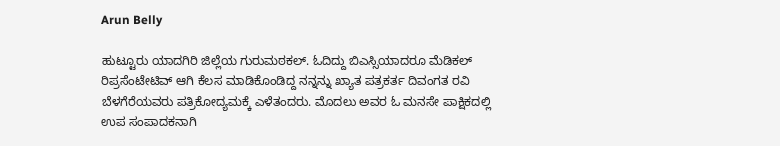Arun Belly

ಹುಟ್ಟೂರು ಯಾದಗಿರಿ ಜಿಲ್ಲೆಯ ಗುರುಮಠಕಲ್. ಓದಿದ್ದು ಬಿಎಸ್ಸಿಯಾದರೂ ಮೆಡಿಕಲ್ ರಿಪ್ರಸೆಂಟೇಟಿವ್ ಆಗಿ ಕೆಲಸ ಮಾಡಿಕೊಂಡಿದ್ದ ನನ್ನನ್ನು ಖ್ಯಾತ ಪತ್ರಕರ್ತ ದಿವಂಗತ ರವಿ ಬೆಳಗೆರೆಯವರು ಪತ್ರಿಕೋದ್ಯಮಕ್ಕೆ ಎಳೆತಂದರು. ಮೊದಲು ಅವರ ಓ ಮನಸೇ ಪಾಕ್ಷಿಕದಲ್ಲಿ ಉಪ ಸಂಪಾದಕನಾಗಿ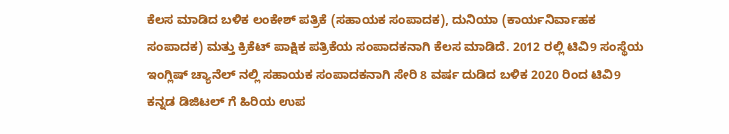ಕೆಲಸ ಮಾಡಿದ ಬಳಿಕ ಲಂಕೇಶ್ ಪತ್ರಿಕೆ (ಸಹಾಯಕ ಸಂಪಾದಕ), ದುನಿಯಾ (ಕಾರ್ಯನಿರ್ವಾಹಕ ಸಂಪಾದಕ) ಮತ್ತು ಕ್ರಿಕೆಟ್ ಪಾಕ್ಷಿಕ ಪತ್ರಿಕೆಯ ಸಂಪಾದಕನಾಗಿ ಕೆಲಸ ಮಾಡಿದೆ. 2012 ರಲ್ಲಿ ಟಿವಿ9 ಸಂಸ್ಥೆಯ ಇಂಗ್ಲಿಷ್ ಚ್ಯಾನೆಲ್ ನಲ್ಲಿ ಸಹಾಯಕ ಸಂಪಾದಕನಾಗಿ ಸೇರಿ 8 ವರ್ಷ ದುಡಿದ ಬಳಿಕ 2020 ರಿಂದ ಟಿವಿ9 ಕನ್ನಡ ಡಿಜಿಟಲ್ ಗೆ ಹಿರಿಯ ಉಪ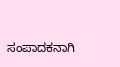ಸಂಪಾದಕನಾಗಿ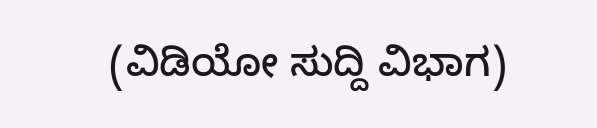(ವಿಡಿಯೋ ಸುದ್ದಿ ವಿಭಾಗ)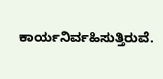ಕಾರ್ಯನಿರ್ವಹಿಸುತ್ತಿರುವೆ.